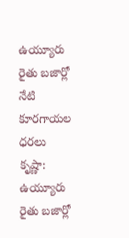ఉయ్యూరు రైతు బజార్లో నేటి కూరగాయల ధరలు
కృష్ణా: ఉయ్యూరు రైతు బజార్లో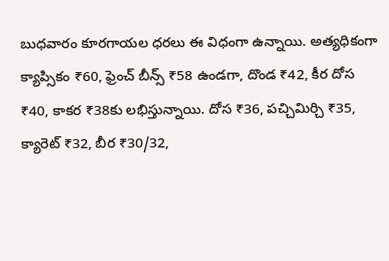బుధవారం కూరగాయల ధరలు ఈ విధంగా ఉన్నాయి. అత్యధికంగా క్యాప్సికం ₹60, ఫ్రెంచ్ బీన్స్ ₹58 ఉండగా, దొండ ₹42, కీర దోస ₹40, కాకర ₹38కు లభిస్తున్నాయి. దోస ₹36, పచ్చిమిర్చి ₹35, క్యారెట్ ₹32, బీర ₹30/32,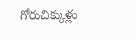గోరుచిక్కుళ్లు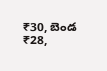₹30, బెండ ₹28,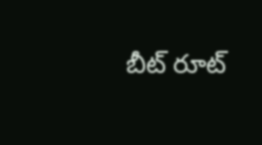బీట్ రూట్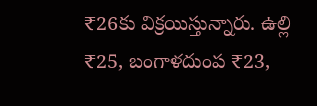₹26కు విక్రయిస్తున్నారు. ఉల్లి ₹25, బంగాళదుంప ₹23,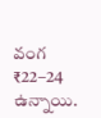వంగ ₹22–24 ఉన్నాయి.